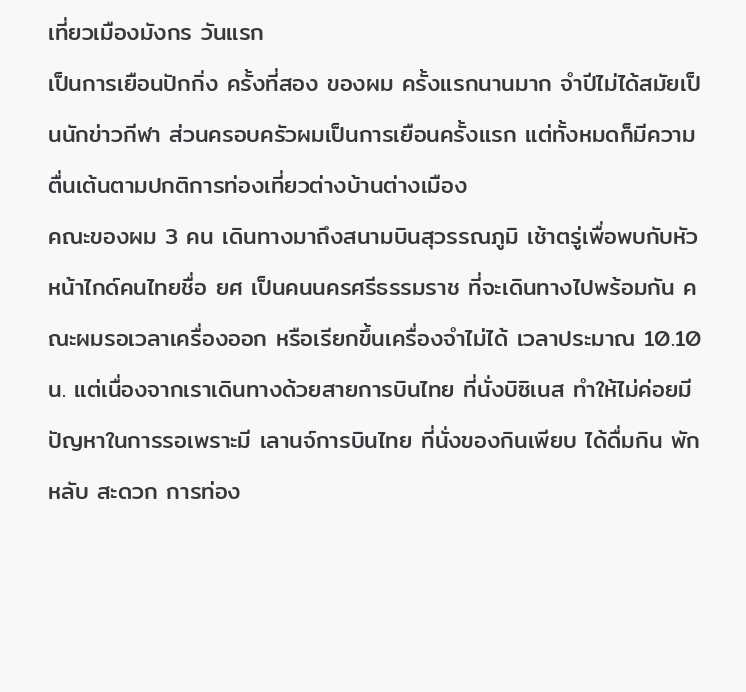เที่ยวเมืองมังกร วันแรก
เป็นการเยือนปักกิ่ง ครั้งที่สอง ของผม ครั้งแรกนานมาก จำปีไม่ได้สมัยเป็นนักข่าวกีฬา ส่วนครอบครัวผมเป็นการเยือนครั้งแรก แต่ทั้งหมดก็มีความตื่นเต้นตามปกติการท่องเที่ยวต่างบ้านต่างเมือง
คณะของผม 3 คน เดินทางมาถึงสนามบินสุวรรณภูมิ เช้าตรู่เพื่อพบกับหัวหน้าไกด์คนไทยชื่อ ยศ เป็นคนนครศรีธรรมราช ที่จะเดินทางไปพร้อมกัน คณะผมรอเวลาเครื่องออก หรือเรียกขึ้นเครื่องจำไม่ได้ เวลาประมาณ 10.10 น. แต่เนื่องจากเราเดินทางด้วยสายการบินไทย ที่นั่งบิซิเนส ทำให้ไม่ค่อยมีปัญหาในการรอเพราะมี เลานจ์การบินไทย ที่นั่งของกินเพียบ ได้ดื่มกิน พัก หลับ สะดวก การท่อง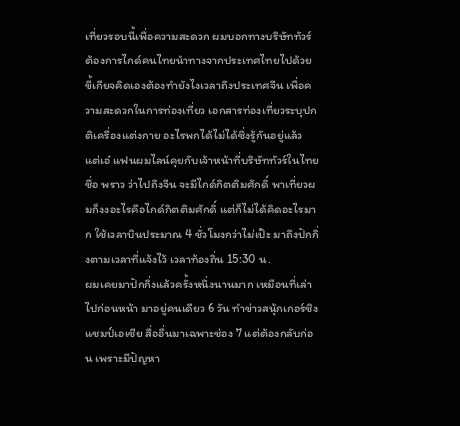เที่ยวรอบนี้เพื่อความสะดวก ผมบอกทางบริษัททัวร์ ต้องการไกด์คนไทยนำทางจากประเทศไทยไปด้วย ขี้เกียจคิดเองต้องทำยังไงเวลาถึงประเทศจีน เพื่อความสะดวกในการท่องเที่ยว เอกสารท่องเที่ยวระบุปกติเครื่องแต่งกาย อะไรพกได้ไม่ได้ซึ่งรู้กันอยู่แล้ว แต่เอ๋ แฟนผมไลน์คุยกับเจ้าหน้าที่บริษัททัวร์ในไทยชื่อ พราว ว่าไปถึงจีน จะมีไกด์กิตติมศักดิ์ พาเที่ยวผมก็งงอะไรคือไกด์กิตติมศักดิ์ แต่ก็ไม่ได้คิดอะไรมาก ใช้เวลาบินประมาณ 4 ชั่วโมงกว่าไม่เป๊ะ มาถึงปักกิ่งตามเวลาที่แจ้งไว้ เวลาท้องถิ่น 15:30 น.
ผมเคยมาปักกิ่งแล้วครั้งหนึ่งนานมาก เหมือนที่เล่าไปก่อนหน้า มาอยู่คนเดียว 6 วัน ทำข่าวสนุ้กเกอร์ชิงแชมป์เอเชีย สื่ออื่นมาเฉพาะช่อง 7 แต่ต้องกลับก่อน เพราะมีปัญหา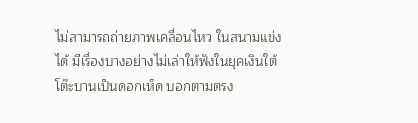ไม่สามารถถ่ายภาพเคลื่อนไหว ในสนามแข่งได้ มีเรื่องบางอย่างไม่เล่าให้ฟังในยุคเงินใต้โต๊ะบานเป็นดอกเห็ด บอกตามตรง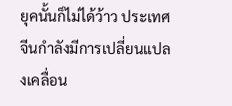ยุคนั้นก็ไม่ได้ว้าว ประเทศจีนกำลังมีการเปลี่ยนแปลงเคลื่อน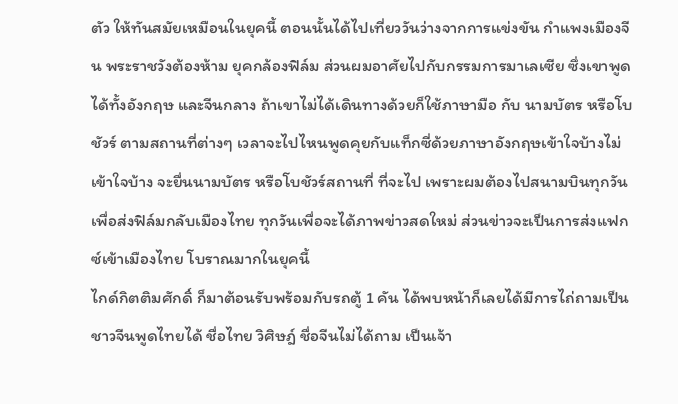ตัว ให้ทันสมัยเหมือนในยุคนี้ ตอนนั้นได้ไปเที่ยววันว่างจากการแข่งขัน กำแพงเมืองจีน พระราชวังต้องห้าม ยุคกล้องฟิล์ม ส่วนผมอาศัยไปกับกรรมการมาเลเซีย ซึ่งเขาพูดได้ทั้งอังกฤษ และจีนกลาง ถ้าเขาไม่ได้เดินทางด้วยก็ใช้ภาษามือ กับ นามบัตร หรือโบชัวร์ ตามสถานที่ต่างๆ เวลาจะไปไหนพูดคุยกับแท็กซี่ด้วยภาษาอังกฤษเข้าใจบ้างไม่เข้าใจบ้าง จะยื่นนามบัตร หรือโบชัวร์สถานที่ ที่จะไป เพราะผมต้องไปสนามบินทุกวันเพื่อส่งฟิล์มกลับเมืองไทย ทุกวันเพื่อจะได้ภาพข่าวสดใหม่ ส่วนข่าวจะเป็นการส่งแฟกซ์เข้าเมืองไทย โบราณมากในยุคนี้
ไกด์กิตติมศักดิ์ ก็มาต้อนรับพร้อมกับรถตู้ 1 คัน ได้พบหน้าก็เลยได้มีการไถ่ถามเป็นชาวจีนพูดไทยได้ ชื่อไทย วิศิษฎ์ ชื่อจีนไม่ได้ถาม เป็นเจ้า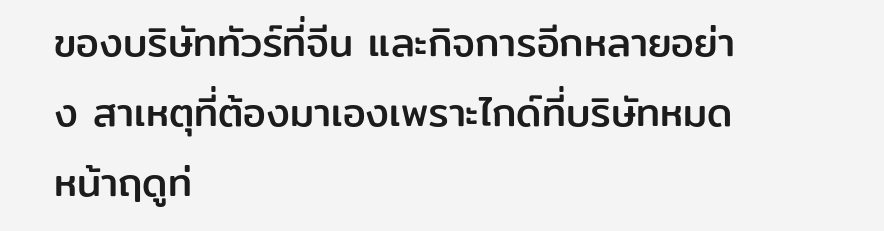ของบริษัททัวร์ที่จีน และกิจการอีกหลายอย่าง สาเหตุที่ต้องมาเองเพราะไกด์ที่บริษัทหมด หน้าฤดูท่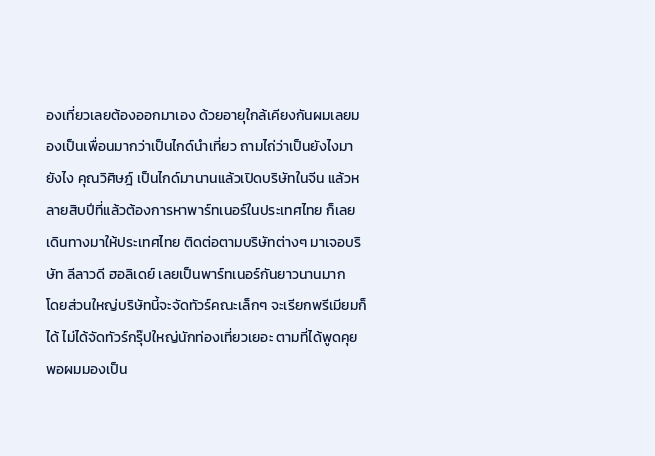องเที่ยวเลยต้องออกมาเอง ด้วยอายุใกล้เคียงกันผมเลยมองเป็นเพื่อนมากว่าเป็นไกด์นำเที่ยว ถามไถ่ว่าเป็นยังไงมายังไง คุณวิศิษฎ์ เป็นไกด์มานานแล้วเปิดบริษัทในจีน แล้วหลายสิบปีที่แล้วต้องการหาพาร์ทเนอร์ในประเทศไทย ก็เลยเดินทางมาให้ประเทศไทย ติดต่อตามบริษัทต่างๆ มาเจอบริษัท ลีลาวดี ฮอลิเดย์ เลยเป็นพาร์ทเนอร์กันยาวนานมาก
โดยส่วนใหญ่บริษัทนี้จะจัดทัวร์คณะเล็กๆ จะเรียกพรีเมียมก็ได้ ไม่ได้จัดทัวร์กรุ๊ปใหญ่นักท่องเที่ยวเยอะ ตามที่ได้พูดคุย พอผมมองเป็น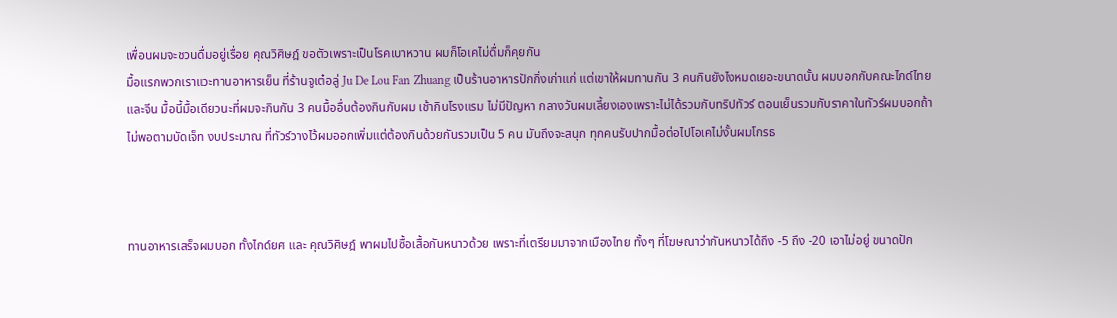เพื่อนผมจะชวนดื่มอยู่เรื่อย คุณวิศิษฎ์ ขอตัวเพราะเป็นโรคเบาหวาน ผมก็โอเคไม่ดื่มก็คุยกัน
มื้อแรกพวกเราแวะทานอาหารเย็น ที่ร้านจูเต๋อลู่ Ju De Lou Fan Zhuang เป็นร้านอาหารปักกิ่งเก่าแก่ แต่เขาให้ผมทานกัน 3 คนกินยังไงหมดเยอะขนาดนั้น ผมบอกกับคณะไกด์ไทย และจีน มื้อนี้มื้อเดียวนะที่ผมจะกินกัน 3 คนมื้ออื่นต้องกินกับผม เช้ากินโรงแรม ไม่มีปัญหา กลางวันผมเลี้ยงเองเพราะไม่ได้รวมกับทริปทัวร์ ตอนเย็นรวมกับราคาในทัวร์ผมบอกถ้าไม่พอตามบัดเจ็ท งบประมาณ ที่ทัวร์วางไว้ผมออกเพิ่มแต่ต้องกินด้วยกันรวมเป็น 5 คน มันถึงจะสนุก ทุกคนรับปากมื้อต่อไปโอเคไม่งั้นผมโกรธ



ทานอาหารเสร็จผมบอก ทั้งไกด์ยศ และ คุณวิศิษฎ์ พาผมไปซื้อเสื้อกันหนาวด้วย เพราะที่เตรียมมาจากเมืองไทย ทั้งๆ ที่โฆษณาว่ากันหนาวได้ถึง -5 ถึง -20 เอาไม่อยู่ ขนาดปัก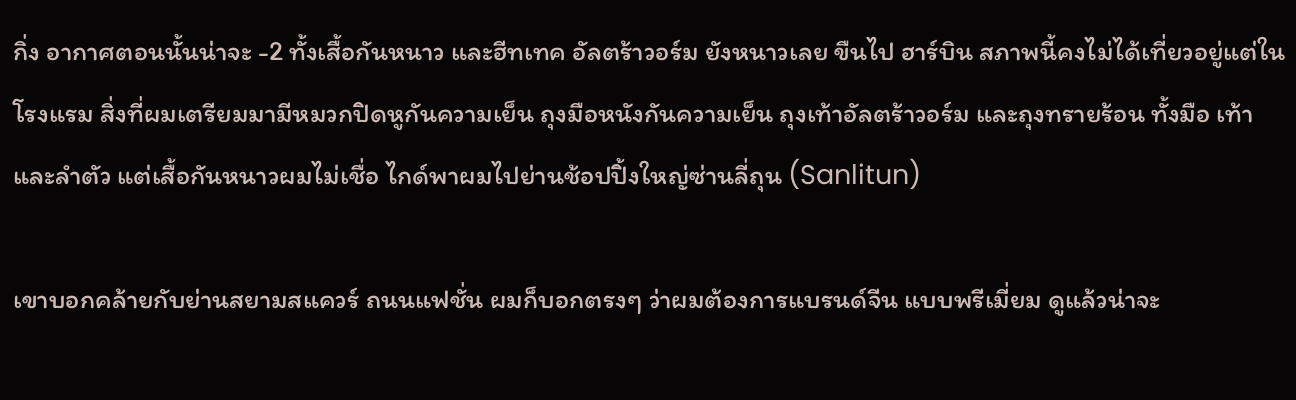กิ่ง อากาศตอนนั้นน่าจะ -2 ทั้งเสื้อกันหนาว และฮีทเทค อัลตร้าวอร์ม ยังหนาวเลย ขืนไป ฮาร์บิน สภาพนี้คงไม่ได้เที่ยวอยู่แต่ในโรงแรม สิ่งที่ผมเตรียมมามีหมวกปิดหูกันความเย็น ถุงมือหนังกันความเย็น ถุงเท้าอัลตร้าวอร์ม และถุงทรายร้อน ทั้งมือ เท้า และลำตัว แต่เสื้อกันหนาวผมไม่เชื่อ ไกด์พาผมไปย่านช้อปปิ้งใหญ่ซ่านลี่ถุน (Sanlitun)

เขาบอกคล้ายกับย่านสยามสแควร์ ถนนแฟชั่น ผมก็บอกตรงๆ ว่าผมต้องการแบรนด์จีน แบบพรีเมี่ยม ดูแล้วน่าจะ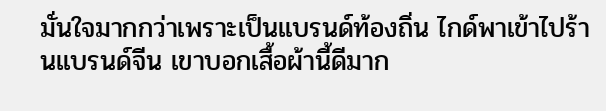มั่นใจมากกว่าเพราะเป็นแบรนด์ท้องถิ่น ไกด์พาเข้าไปร้านแบรนด์จีน เขาบอกเสื้อผ้านี้ดีมาก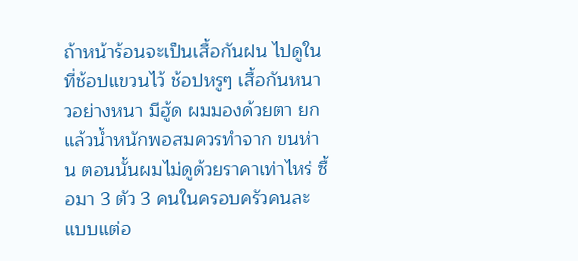ถ้าหน้าร้อนจะเป็นเสื้อกันฝน ไปดูในที่ช้อปแขวนไว้ ช้อปหรูๆ เสื้อกันหนาวอย่างหนา มีฮู้ด ผมมองด้วยตา ยกแล้วน้ำหนักพอสมควรทำจาก ขนห่าน ตอนนั้นผมไม่ดูด้วยราคาเท่าไหร่ ซื้อมา 3 ตัว 3 คนในครอบครัวคนละแบบแต่อ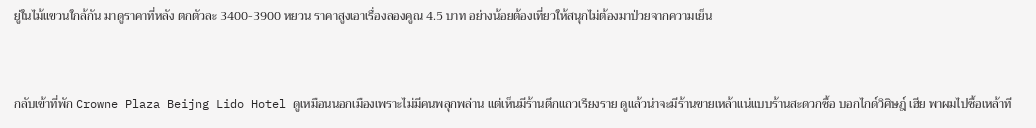ยู่ในไม้แขวนใกล้กัน มาดูราคาที่หลัง ตกตัวละ 3400-3900 หยวน ราคาสูงเอาเรื่องลองคูณ 4.5 บาท อย่างน้อยต้องเที่ยวให้สนุกไม่ต้องมาป่วยจากความเย็น


กลับเข้าที่พัก Crowne Plaza Beijng Lido Hotel ดูเหมือนนอกเมืองเพราะไม่มีคนพลุกพล่าน แต่เห็นมีร้านตึกแถวเรียงราย ดูแล้วน่าจะมีร้านขายเหล้าแน่แบบร้านสะดวกซื้อ บอกไกด์วิศิษฎ์ เฮีย พาผมไปซื้อเหล้าที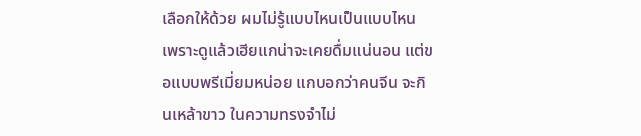เลือกให้ด้วย ผมไม่รู้แบบไหนเป็นแบบไหน เพราะดูแล้วเฮียแกน่าจะเคยดื่มแน่นอน แต่ขอแบบพรีเมี่ยมหน่อย แกบอกว่าคนจีน จะกินเหล้าขาว ในความทรงจำไม่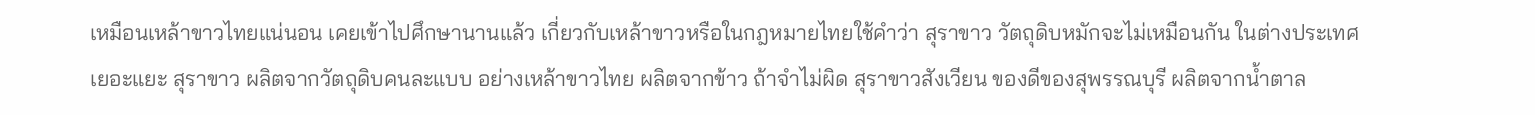เหมือนเหล้าขาวไทยแน่นอน เคยเข้าไปศึกษานานแล้ว เกี่ยวกับเหล้าขาวหรือในกฎหมายไทยใช้คำว่า สุราขาว วัตถุดิบหมักจะไม่เหมือนกัน ในต่างประเทศเยอะแยะ สุราขาว ผลิตจากวัตถุดิบคนละแบบ อย่างเหล้าขาวไทย ผลิตจากข้าว ถ้าจำไม่ผิด สุราขาวสังเวียน ของดีของสุพรรณบุรี ผลิตจากน้ำตาล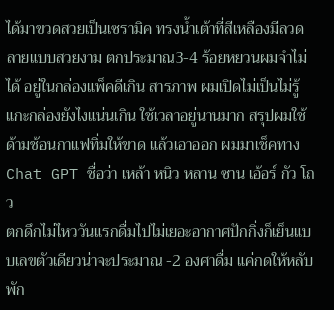ได้มาขวดสวยเป็นเซรามิค ทรงน้ำเต้าที่สีเหลืองมีลวดลายแบบสวยงาม ตกประมาณ3-4 ร้อยหยวนผมจำไม่ได้ อยู่ในกล่องแพ็คดีเกิน สารภาพ ผมเปิดไม่เป็นไม่รู้แกะกล่องยังไงแน่นเกิน ใช้เวลาอยู่นานมาก สรุปผมใช้ ด้ามช้อนกาแฟทิ่มให้ขาด แล้วเอาออก ผมมาเช็คทาง Chat GPT ชื่อว่า เหล้า หนิว หลาน ซาน เอ้อร์ กัว โถว
ตกดึกไม่ไหววันแรกดื่มไปไม่เยอะอากาศปักกิ่งก็เย็นแบบเลขตัวเดียวน่าจะประมาณ -2 องศาดื่ม แค่กดให้หลับพัก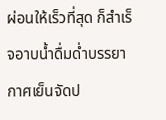ผ่อนให้เร็วที่สุด ก็สำเร็จอาบน้ำดื่มด่ำบรรยากาศเย็นจัดป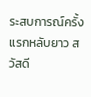ระสบการณ์ครั้งแรกหลับยาว สวัสดี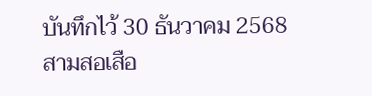บันทึกไว้ 30 ธันวาคม 2568
สามสอเสือ